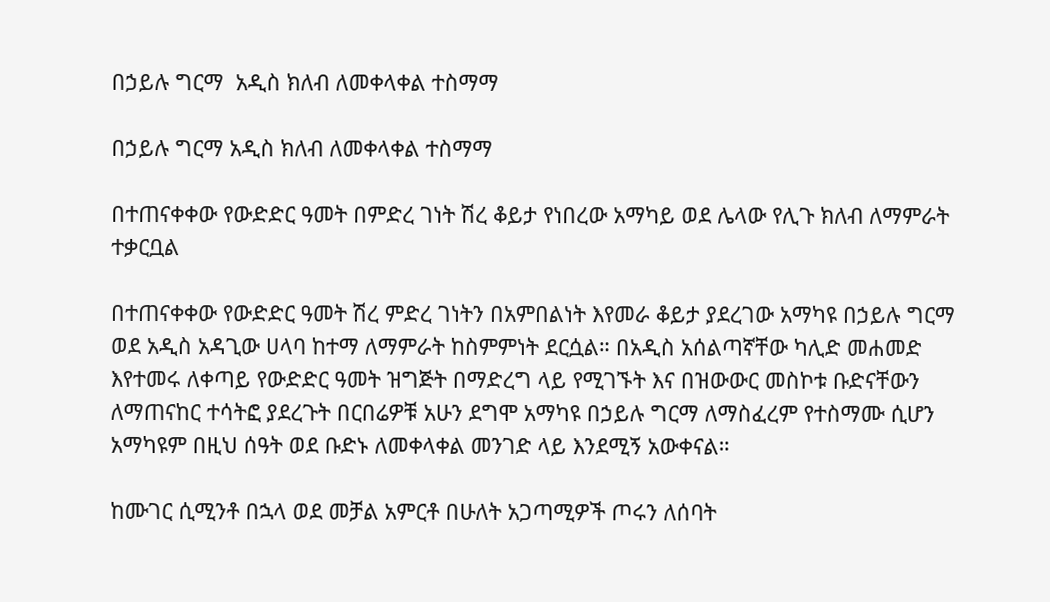በኃይሉ ግርማ  አዲስ ክለብ ለመቀላቀል ተስማማ

በኃይሉ ግርማ አዲስ ክለብ ለመቀላቀል ተስማማ

በተጠናቀቀው የውድድር ዓመት በምድረ ገነት ሽረ ቆይታ የነበረው አማካይ ወደ ሌላው የሊጉ ክለብ ለማምራት ተቃርቧል

በተጠናቀቀው የውድድር ዓመት ሽረ ምድረ ገነትን በአምበልነት እየመራ ቆይታ ያደረገው አማካዩ በኃይሉ ግርማ ወደ አዲስ አዳጊው ሀላባ ከተማ ለማምራት ከስምምነት ደርሷል። በአዲስ አሰልጣኛቸው ካሊድ መሐመድ እየተመሩ ለቀጣይ የውድድር ዓመት ዝግጅት በማድረግ ላይ የሚገኙት እና በዝውውር መስኮቱ ቡድናቸውን ለማጠናከር ተሳትፎ ያደረጉት በርበሬዎቹ አሁን ደግሞ አማካዩ በኃይሉ ግርማ ለማስፈረም የተስማሙ ሲሆን አማካዩም በዚህ ሰዓት ወደ ቡድኑ ለመቀላቀል መንገድ ላይ እንደሚኝ አውቀናል።

ከሙገር ሲሚንቶ በኋላ ወደ መቻል አምርቶ በሁለት አጋጣሚዎች ጦሩን ለሰባት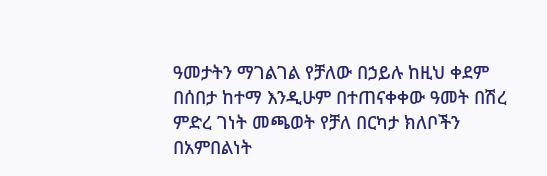ዓመታትን ማገልገል የቻለው በኃይሉ ከዚህ ቀደም በሰበታ ከተማ እንዲሁም በተጠናቀቀው ዓመት በሽረ ምድረ ገነት መጫወት የቻለ በርካታ ክለቦችን በአምበልነት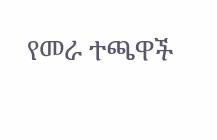የመራ ተጫዋች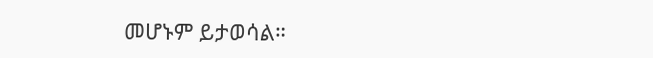መሆኑም ይታወሳል።